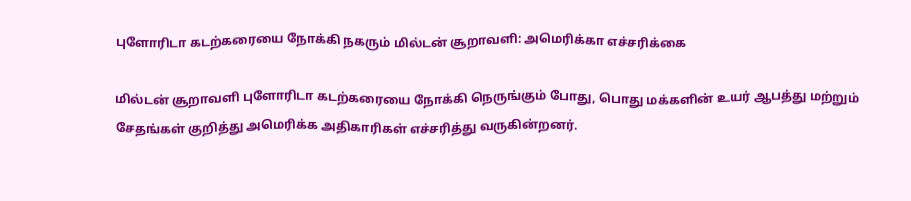புளோரிடா கடற்கரையை நோக்கி நகரும் மில்டன் சூறாவளி: அமெரிக்கா எச்சரிக்கை

மில்டன் சூறாவளி புளோரிடா கடற்கரையை நோக்கி நெருங்கும் போது, பொது மக்களின் உயர் ஆபத்து மற்றும் சேதங்கள் குறித்து அமெரிக்க அதிகாரிகள் எச்சரித்து வருகின்றனர்.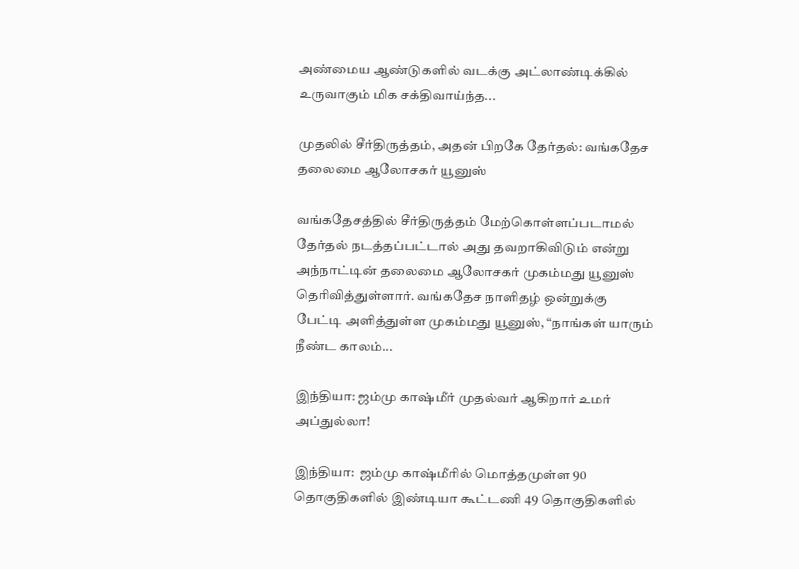அண்மைய ஆண்டுகளில் வடக்கு அட்லாண்டிக்கில் உருவாகும் மிக சக்திவாய்ந்த...

முதலில் சீர்திருத்தம், அதன் பிறகே தேர்தல்: வங்கதேச தலைமை ஆலோசகர் யூனுஸ்

வங்கதேசத்தில் சீர்திருத்தம் மேற்கொள்ளப்படாமல் தேர்தல் நடத்தப்பட்டால் அது தவறாகிவிடும் என்று அந்நாட்டின் தலைமை ஆலோசகர் முகம்மது யூனுஸ் தெரிவித்துள்ளார். வங்கதேச நாளிதழ் ஒன்றுக்கு பேட்டி அளித்துள்ள முகம்மது யூனுஸ், “நாங்கள் யாரும் நீண்ட காலம்...

இந்தியா: ஜம்மு காஷ்மீர் முதல்வர் ஆகிறார் உமர் அப்துல்லா!

இந்தியா:  ஜம்மு காஷ்மீரில் மொத்தமுள்ள 90 தொகுதிகளில் இண்டியா கூட்டணி 49 தொகுதிகளில்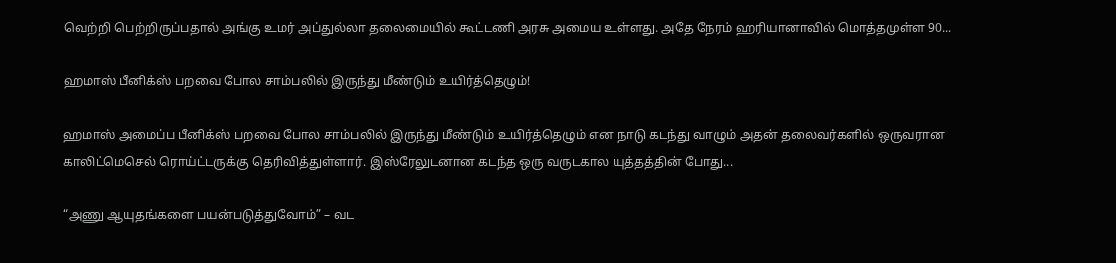வெற்றி பெற்றிருப்பதால் அங்கு உமர் அப்துல்லா தலைமையில் கூட்டணி அரசு அமைய உள்ளது. அதே நேரம் ஹரியானாவில் மொத்தமுள்ள 90...

ஹமாஸ் பீனிக்ஸ் பறவை போல சாம்பலில் இருந்து மீண்டும் உயிர்த்தெழும்!

ஹமாஸ் அமைப்ப பீனிக்ஸ் பறவை போல சாம்பலில் இருந்து மீண்டும் உயிர்த்தெழும் என நாடு கடந்து வாழும் அதன் தலைவர்களில் ஒருவரான காலிட்மெசெல் ரொய்ட்டருக்கு தெரிவித்துள்ளார். இஸ்ரேலுடனான கடந்த ஒரு வருடகால யுத்தத்தின் போது...

“அணு ஆயுதங்களை பயன்படுத்துவோம்” – வட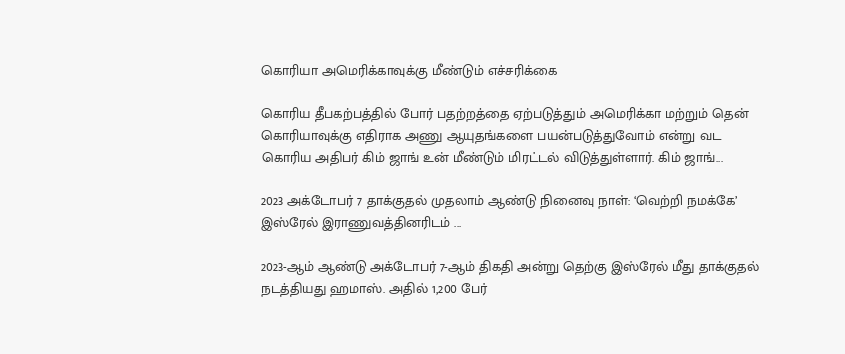கொரியா அமெரிக்காவுக்கு மீண்டும் எச்சரிக்கை

கொரிய தீபகற்பத்தில் போர் பதற்றத்தை ஏற்படுத்தும் அமெரிக்கா மற்றும் தென் கொரியாவுக்கு எதிராக அணு ஆயுதங்களை பயன்படுத்துவோம் என்று வட கொரிய அதிபர் கிம் ஜாங் உன் மீண்டும் மிரட்டல் விடுத்துள்ளார். கிம் ஜாங்...

2023 அக்டோபர் 7 தாக்குதல் முதலாம் ஆண்டு நினைவு நாள்: ‘வெற்றி நமக்கே’ இஸ்ரேல் இராணுவத்தினரிடம் ...

2023-ஆம் ஆண்டு அக்டோபர் 7-ஆம் திகதி அன்று தெற்கு இஸ்ரேல் மீது தாக்குதல் நடத்தியது ஹமாஸ். அதில் 1,200 பேர்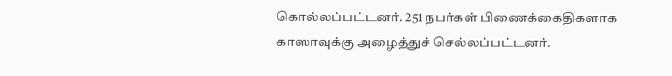கொல்லப்பட்டனர். 251 நபர்கள் பிணைக்கைதிகளாக காஸாவுக்கு அழைத்துச் செல்லப்பட்டனர்.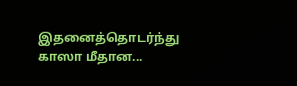இதனைத்தொடர்ந்து  காஸா மீதான...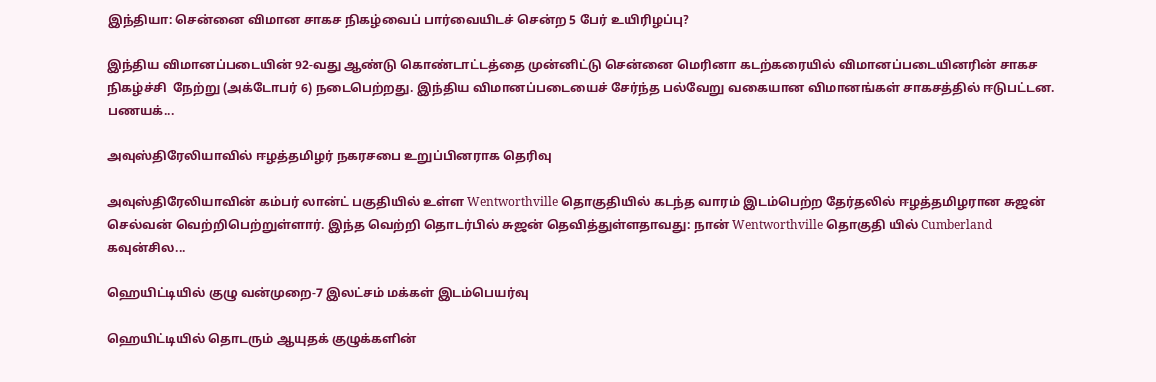இந்தியா: சென்னை விமான சாகச நிகழ்வைப் பார்வையிடச் சென்ற 5 பேர் உயிரிழப்பு?

இந்திய விமானப்படையின் 92-வது ஆண்டு கொண்டாட்டத்தை முன்னிட்டு சென்னை மெரினா கடற்கரையில் விமானப்படையினரின் சாகச நிகழ்ச்சி  நேற்று (அக்டோபர் 6) நடைபெற்றது. இந்திய விமானப்படையைச் சேர்ந்த பல்வேறு வகையான விமானங்கள் சாகசத்தில் ஈடுபட்டன. பணயக்...

அவுஸ்திரேலியாவில் ஈழத்தமிழர் நகரசபை உறுப்பினராக தெரிவு

அவுஸ்திரேலியாவின் கம்பர் லான்ட் பகுதியில் உள்ள Wentworthville தொகுதியில் கடந்த வாரம் இடம்பெற்ற தேர்தலில் ஈழத்தமிழரான சுஜன் செல்வன் வெற்றிபெற்றுள்ளார். இந்த வெற்றி தொடர்பில் சுஜன் தெவித்துள்ளதாவது: நான் Wentworthville தொகுதி யில் Cumberland கவுன்சில...

ஹெயிட்டியில் குழு வன்முறை-7 இலட்சம் மக்கள் இடம்பெயர்வு

ஹெயிட்டியில் தொடரும் ஆயுதக் குழுக்களின்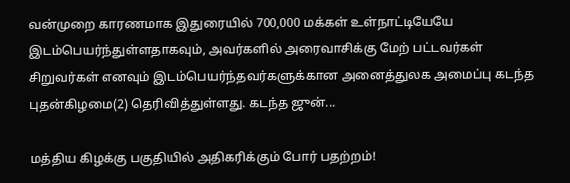வன்முறை காரணமாக இதுரையில் 700,000 மக்கள் உள்நாட்டியேயே இடம்பெயர்ந்துள்ளதாகவும், அவர்களில் அரைவாசிக்கு மேற் பட்டவர்கள் சிறுவர்கள் எனவும் இடம்பெயர்ந்தவர்களுக்கான அனைத்துலக அமைப்பு கடந்த புதன்கிழமை(2) தெரிவித்துள்ளது. கடந்த ஜுன்...

மத்திய கிழக்கு பகுதியில் அதிகரிக்கும் போர் பதற்றம்!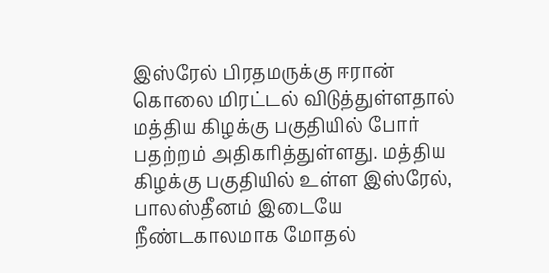இஸ்ரேல் பிரதமருக்கு ஈரான் கொலை மிரட்டல் விடுத்துள்ளதால் மத்திய கிழக்கு பகுதியில் போர் பதற்றம் அதிகரித்துள்ளது. மத்திய கிழக்கு பகுதியில் உள்ள இஸ்ரேல், பாலஸ்தீனம் இடையே நீண்டகாலமாக மோதல்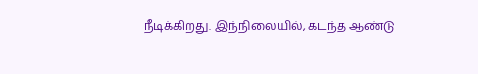நீடிக்கிறது. இந்நிலையில், கடந்த ஆண்டு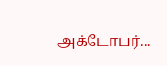அக்டோபர்...